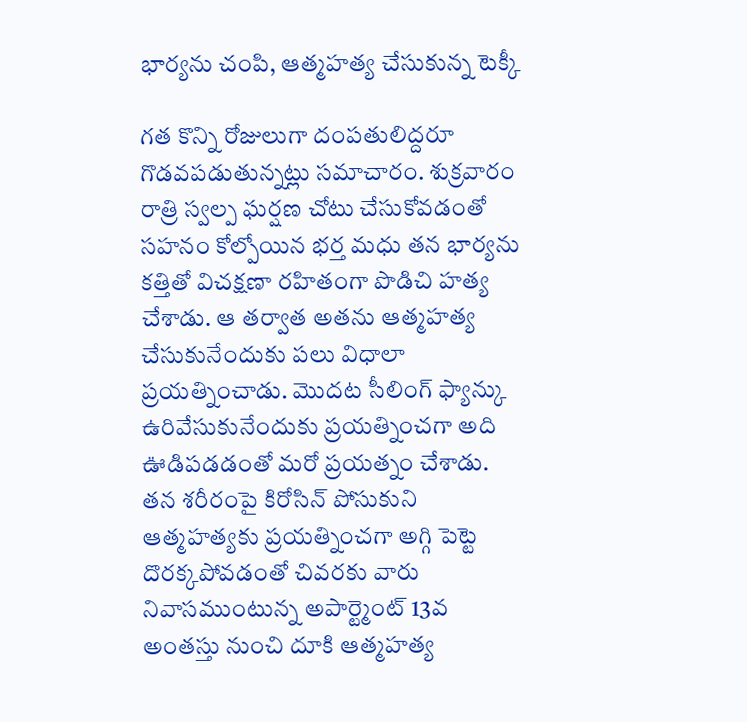భార్యను చంపి, ఆత్మహత్య చేసుకున్న టెక్కీ

గత కొన్ని రోజులుగా దంపతులిద్దరూ గొడవపడుతున్నట్లు సమాచారం. శుక్రవారం రాత్రి స్వల్ప ఘర్షణ చోటు చేసుకోవడంతో సహనం కోల్పోయిన భర్త మధు తన భార్యను కత్తితో విచక్షణా రహితంగా పొడిచి హత్య చేశాడు. ఆ తర్వాత అతను ఆత్మహత్య చేసుకునేందుకు పలు విధాలా ప్రయత్నించాడు. మొదట సీలింగ్ ఫ్యాన్కు ఉరివేసుకునేందుకు ప్రయత్నించగా అది ఊడిపడడంతో మరో ప్రయత్నం చేశాడు.
తన శరీరంపై కిరోసిన్ పోసుకుని ఆత్మహత్యకు ప్రయత్నించగా అగ్గి పెట్టె దొరక్కపోవడంతో చివరకు వారు నివాసముంటున్న అపార్ట్మెంట్ 13వ అంతస్తు నుంచి దూకి ఆత్మహత్య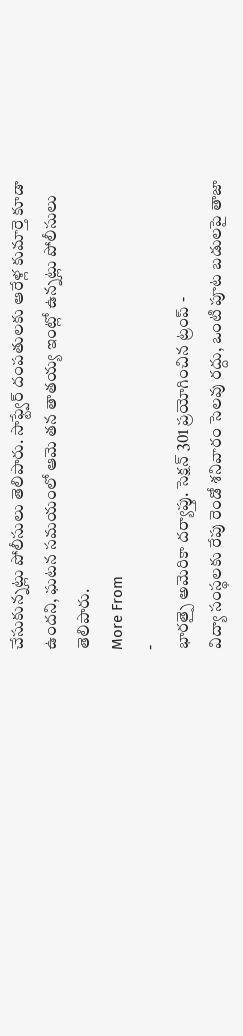చేసుకున్నట్లు పోలీసులు తెలిపారు. సాఫ్ట్వేర్ దంపతులకు ఆరేళ్ల కుమార్తె కూడా ఉందని, ఘటన సమయంలో ఆమె తన తాతయ్య ఇంట్లో ఉన్నట్లు పోలీసులు తెలిపారు.
More From
-
భారత్పై అమెరికా దర్యాప్తు. సెక్షన్ 301 ప్రయోగించిన ట్రంప్ -
విద్యా సంస్థలకు రేపు రెండో శనివారం సెలవు రద్దు, ఒంటి పూట బడులపై తాజా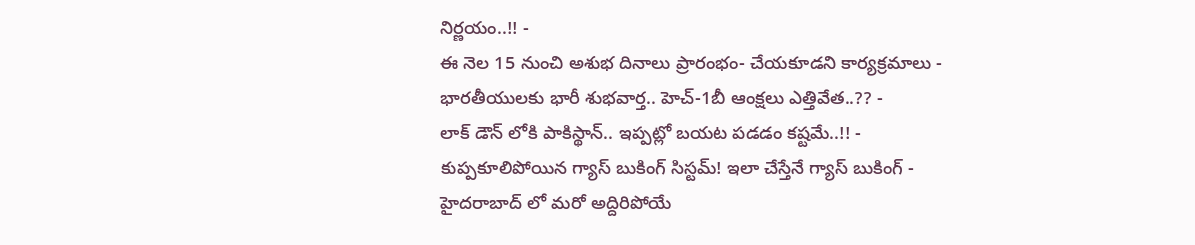నిర్ణయం..!! -
ఈ నెల 15 నుంచి అశుభ దినాలు ప్రారంభం- చేయకూడని కార్యక్రమాలు -
భారతీయులకు భారీ శుభవార్త.. హెచ్-1బీ ఆంక్షలు ఎత్తివేత..?? -
లాక్ డౌన్ లోకి పాకిస్థాన్.. ఇప్పట్లో బయట పడడం కష్టమే..!! -
కుప్పకూలిపోయిన గ్యాస్ బుకింగ్ సిస్టమ్! ఇలా చేస్తేనే గ్యాస్ బుకింగ్ -
హైదరాబాద్ లో మరో అద్దిరిపోయే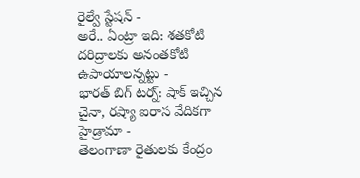రైల్వే స్టేషన్ -
అరే.. ఏంట్రా ఇది: శతకోటి దరిద్రాలకు అనంతకోటి ఉపాయాలన్నట్టు -
భారత్ బిగ్ టర్న్: షాక్ ఇచ్చిన చైనా, రష్యా ఐరాస వేదికగా హైడ్రామా -
తెలంగాణా రైతులకు కేంద్రం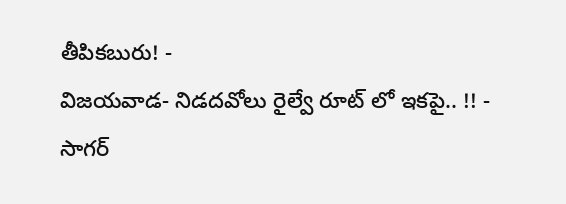తీపికబురు! -
విజయవాడ- నిడదవోలు రైల్వే రూట్ లో ఇకపై.. !! -
సాగర్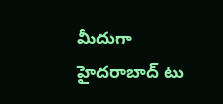మీదుగా హైదరాబాద్ టు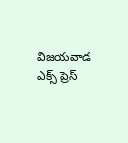విజయవాడ ఎక్స్ ప్రెస్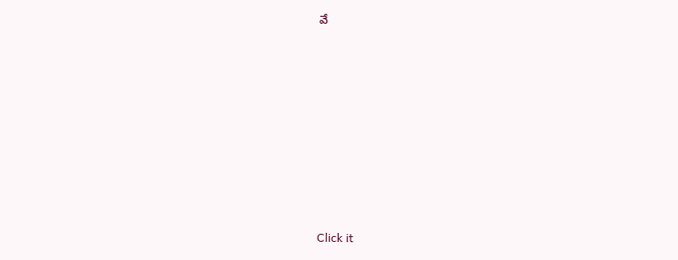వే












Click it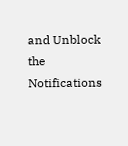and Unblock the Notifications